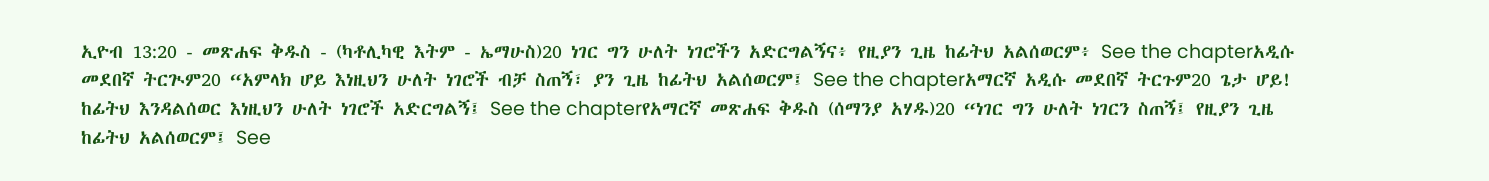ኢዮብ 13:20 - መጽሐፍ ቅዱስ - (ካቶሊካዊ እትም - ኤማሁስ)20 ነገር ግን ሁለት ነገሮችን አድርግልኝና፥ የዚያን ጊዜ ከፊትህ አልሰወርም፥ See the chapterአዲሱ መደበኛ ትርጒም20 “አምላክ ሆይ እነዚህን ሁለት ነገሮች ብቻ ስጠኝ፣ ያን ጊዜ ከፊትህ አልሰወርም፤ See the chapterአማርኛ አዲሱ መደበኛ ትርጉም20 ጌታ ሆይ! ከፊትህ እንዳልሰወር እነዚህን ሁለት ነገሮች አድርግልኝ፤ See the chapterየአማርኛ መጽሐፍ ቅዱስ (ሰማንያ አሃዱ)20 “ነገር ግን ሁለት ነገርን ስጠኝ፤ የዚያን ጊዜ ከፊትህ አልሰወርም፤ See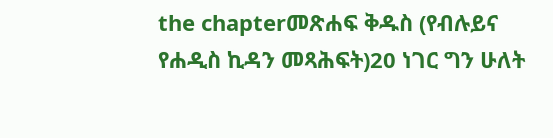the chapterመጽሐፍ ቅዱስ (የብሉይና የሐዲስ ኪዳን መጻሕፍት)20 ነገር ግን ሁለት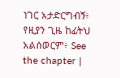ነገር አታድርግብኝ፥ የዚያን ጊዜ ከፊትህ አልሰወርም፥ See the chapter |